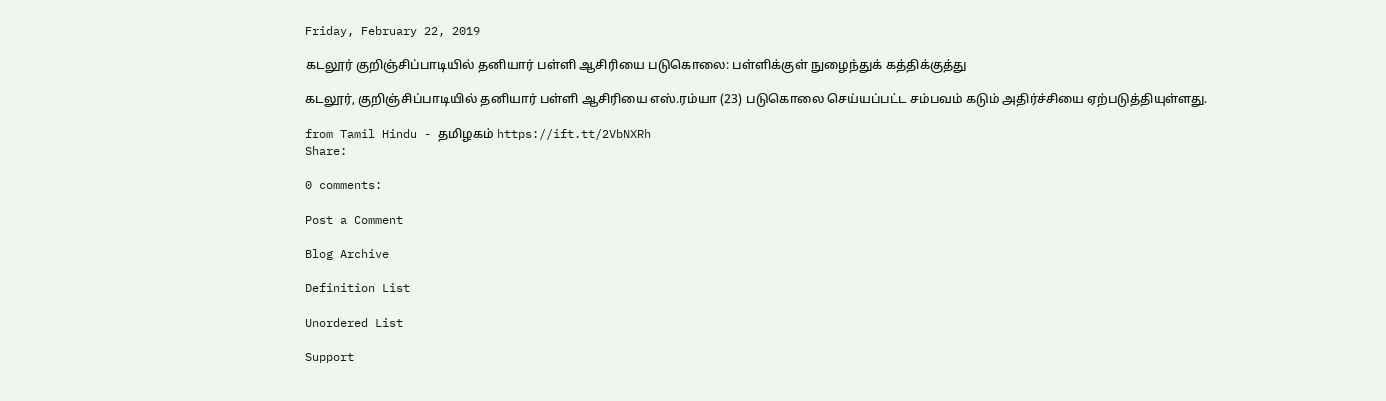Friday, February 22, 2019

கடலூர் குறிஞ்சிப்பாடியில் தனியார் பள்ளி ஆசிரியை படுகொலை: பள்ளிக்குள் நுழைந்துக் கத்திக்குத்து

கடலூர், குறிஞ்சிப்பாடியில் தனியார் பள்ளி ஆசிரியை எஸ்.ரம்யா (23) படுகொலை செய்யப்பட்ட சம்பவம் கடும் அதிர்ச்சியை ஏற்படுத்தியுள்ளது.

from Tamil Hindu - தமிழகம் https://ift.tt/2VbNXRh
Share:

0 comments:

Post a Comment

Blog Archive

Definition List

Unordered List

Support